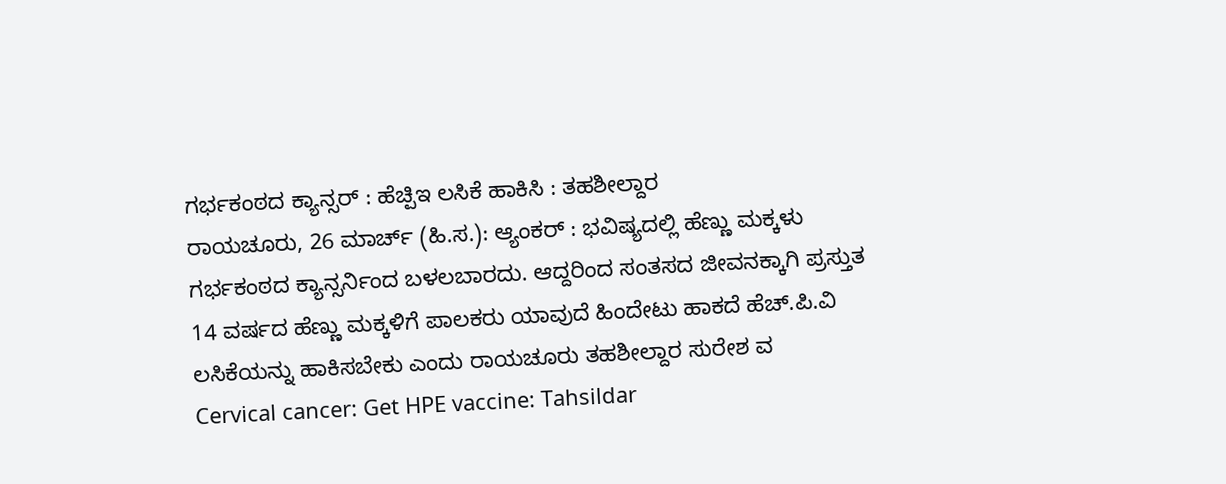ಗರ್ಭಕಂಠದ ಕ್ಯಾನ್ಸರ್ : ಹೆಚ್ಪಿಇ ಲಸಿಕೆ ಹಾಕಿಸಿ : ತಹಶೀಲ್ದಾರ
ರಾಯಚೂರು, 26 ಮಾರ್ಚ್ (ಹಿ.ಸ.): ಆ್ಯಂಕರ್ : ಭವಿಷ್ಯದಲ್ಲಿ ಹೆಣ್ಣು ಮಕ್ಕಳು ಗರ್ಭಕಂಠದ ಕ್ಯಾನ್ಸರ್ನಿಂದ ಬಳಲಬಾರದು. ಆದ್ದರಿಂದ ಸಂತಸದ ಜೀವನಕ್ಕಾಗಿ ಪ್ರಸ್ತುತ 14 ವರ್ಷದ ಹೆಣ್ಣು ಮಕ್ಕಳಿಗೆ ಪಾಲಕರು ಯಾವುದೆ ಹಿಂದೇಟು ಹಾಕದೆ ಹೆಚ್.ಪಿ.ವಿ ಲಸಿಕೆಯನ್ನು ಹಾಕಿಸಬೇಕು ಎಂದು ರಾಯಚೂರು ತಹಶೀಲ್ದಾರ ಸುರೇಶ ವ
Cervical cancer: Get HPE vaccine: Tahsildar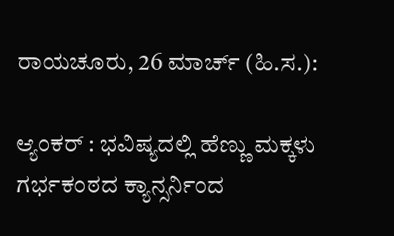ರಾಯಚೂರು, 26 ಮಾರ್ಚ್ (ಹಿ.ಸ.):

ಆ್ಯಂಕರ್ : ಭವಿಷ್ಯದಲ್ಲಿ ಹೆಣ್ಣು ಮಕ್ಕಳು ಗರ್ಭಕಂಠದ ಕ್ಯಾನ್ಸರ್ನಿಂದ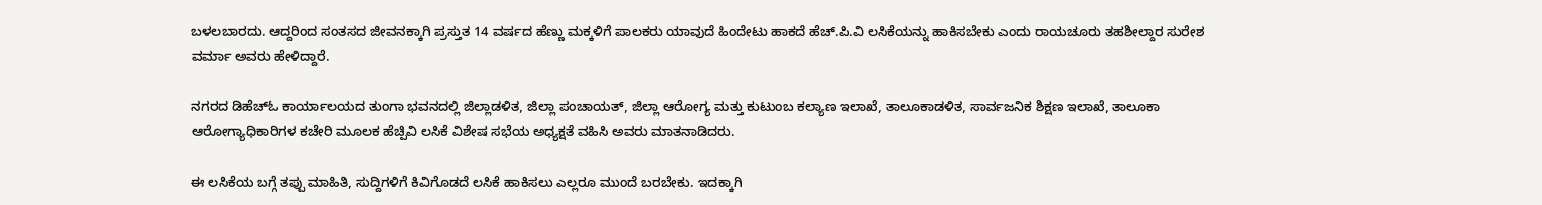ಬಳಲಬಾರದು. ಆದ್ದರಿಂದ ಸಂತಸದ ಜೀವನಕ್ಕಾಗಿ ಪ್ರಸ್ತುತ 14 ವರ್ಷದ ಹೆಣ್ಣು ಮಕ್ಕಳಿಗೆ ಪಾಲಕರು ಯಾವುದೆ ಹಿಂದೇಟು ಹಾಕದೆ ಹೆಚ್.ಪಿ.ವಿ ಲಸಿಕೆಯನ್ನು ಹಾಕಿಸಬೇಕು ಎಂದು ರಾಯಚೂರು ತಹಶೀಲ್ದಾರ ಸುರೇಶ ವರ್ಮಾ ಅವರು ಹೇಳಿದ್ದಾರೆ.

ನಗರದ ಡಿಹೆಚ್ಓ ಕಾರ್ಯಾಲಯದ ತುಂಗಾ ಭವನದಲ್ಲಿ ಜಿಲ್ಲಾಡಳಿತ, ಜಿಲ್ಲಾ ಪಂಚಾಯತ್, ಜಿಲ್ಲಾ ಆರೋಗ್ಯ ಮತ್ತು ಕುಟುಂಬ ಕಲ್ಯಾಣ ಇಲಾಖೆ, ತಾಲೂಕಾಡಳಿತ, ಸಾರ್ವಜನಿಕ ಶಿಕ್ಷಣ ಇಲಾಖೆ, ತಾಲೂಕಾ ಆರೋಗ್ಯಾಧಿಕಾರಿಗಳ ಕಚೇರಿ ಮೂಲಕ ಹೆಚ್ಪಿವಿ ಲಸಿಕೆ ವಿಶೇಷ ಸಭೆಯ ಅಧ್ಯಕ್ಷತೆ ವಹಿಸಿ ಅವರು ಮಾತನಾಡಿದರು.

ಈ ಲಸಿಕೆಯ ಬಗ್ಗೆ ತಪ್ಪು ಮಾಹಿತಿ, ಸುದ್ದಿಗಳಿಗೆ ಕಿವಿಗೊಡದೆ ಲಸಿಕೆ ಹಾಕಿಸಲು ಎಲ್ಲರೂ ಮುಂದೆ ಬರಬೇಕು. ಇದಕ್ಕಾಗಿ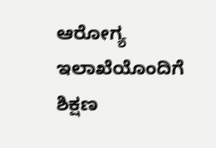ಆರೋಗ್ಯ ಇಲಾಖೆಯೊಂದಿಗೆ ಶಿಕ್ಷಣ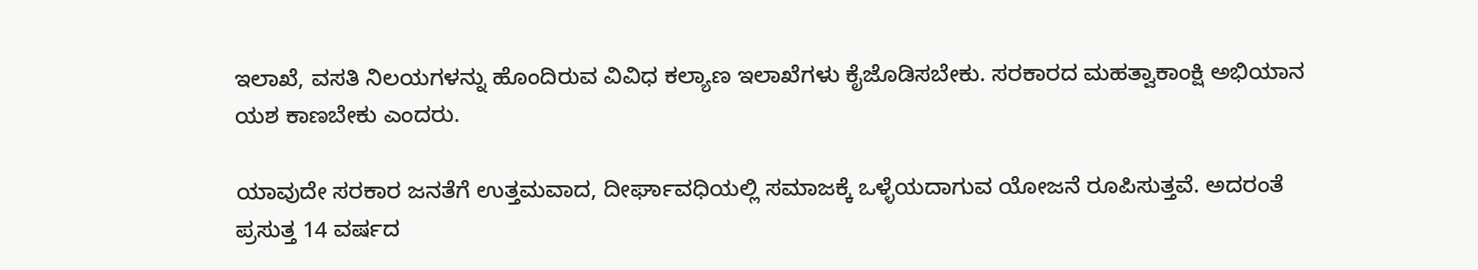ಇಲಾಖೆ, ವಸತಿ ನಿಲಯಗಳನ್ನು ಹೊಂದಿರುವ ವಿವಿಧ ಕಲ್ಯಾಣ ಇಲಾಖೆಗಳು ಕೈಜೊಡಿಸಬೇಕು. ಸರಕಾರದ ಮಹತ್ವಾಕಾಂಕ್ಷಿ ಅಭಿಯಾನ ಯಶ ಕಾಣಬೇಕು ಎಂದರು.

ಯಾವುದೇ ಸರಕಾರ ಜನತೆಗೆ ಉತ್ತಮವಾದ, ದೀರ್ಘಾವಧಿಯಲ್ಲಿ ಸಮಾಜಕ್ಕೆ ಒಳ್ಳೆಯದಾಗುವ ಯೋಜನೆ ರೂಪಿಸುತ್ತವೆ. ಅದರಂತೆ ಪ್ರಸುತ್ತ 14 ವರ್ಷದ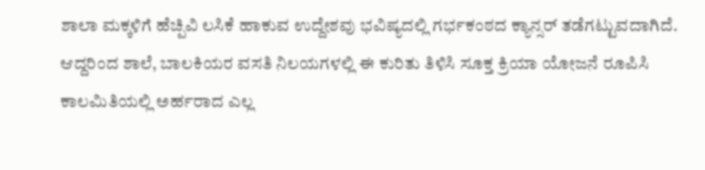ಶಾಲಾ ಮಕ್ಕಳಿಗೆ ಹೆಚ್ಪಿವಿ ಲಸಿಕೆ ಹಾಕುವ ಉದ್ದೇಶವು ಭವಿಷ್ಯದಲ್ಲಿ ಗರ್ಭಕಂಠದ ಕ್ಯಾನ್ಸರ್ ತಡೆಗಟ್ಟುವದಾಗಿದೆ. ಆದ್ದರಿಂದ ಶಾಲೆ, ಬಾಲಕಿಯರ ವಸತಿ ನಿಲಯಗಳಲ್ಲಿ ಈ ಕುರಿತು ತಿಳಿಸಿ ಸೂಕ್ತ ಕ್ರಿಯಾ ಯೋಜನೆ ರೂಪಿಸಿ ಕಾಲಮಿತಿಯಲ್ಲಿ ಅರ್ಹರಾದ ಎಲ್ಲ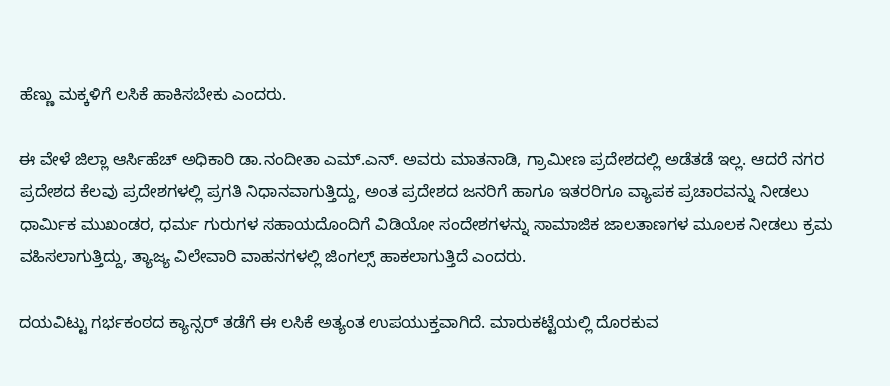ಹೆಣ್ಣು ಮಕ್ಕಳಿಗೆ ಲಸಿಕೆ ಹಾಕಿಸಬೇಕು ಎಂದರು.

ಈ ವೇಳೆ ಜಿಲ್ಲಾ ಆರ್ಸಿಹೆಚ್ ಅಧಿಕಾರಿ ಡಾ.ನಂದೀತಾ ಎಮ್.ಎನ್. ಅವರು ಮಾತನಾಡಿ, ಗ್ರಾಮೀಣ ಪ್ರದೇಶದಲ್ಲಿ ಅಡೆತಡೆ ಇಲ್ಲ. ಆದರೆ ನಗರ ಪ್ರದೇಶದ ಕೆಲವು ಪ್ರದೇಶಗಳಲ್ಲಿ ಪ್ರಗತಿ ನಿಧಾನವಾಗುತ್ತಿದ್ದು, ಅಂತ ಪ್ರದೇಶದ ಜನರಿಗೆ ಹಾಗೂ ಇತರರಿಗೂ ವ್ಯಾಪಕ ಪ್ರಚಾರವನ್ನು ನೀಡಲು ಧಾರ್ಮಿಕ ಮುಖಂಡರ, ಧರ್ಮ ಗುರುಗಳ ಸಹಾಯದೊಂದಿಗೆ ವಿಡಿಯೋ ಸಂದೇಶಗಳನ್ನು ಸಾಮಾಜಿಕ ಜಾಲತಾಣಗಳ ಮೂಲಕ ನೀಡಲು ಕ್ರಮ ವಹಿಸಲಾಗುತ್ತಿದ್ದು, ತ್ಯಾಜ್ಯ ವಿಲೇವಾರಿ ವಾಹನಗಳಲ್ಲಿ ಜಿಂಗಲ್ಸ್ ಹಾಕಲಾಗುತ್ತಿದೆ ಎಂದರು.

ದಯವಿಟ್ಟು ಗರ್ಭಕಂಠದ ಕ್ಯಾನ್ಸರ್ ತಡೆಗೆ ಈ ಲಸಿಕೆ ಅತ್ಯಂತ ಉಪಯುಕ್ತವಾಗಿದೆ. ಮಾರುಕಟ್ಟೆಯಲ್ಲಿ ದೊರಕುವ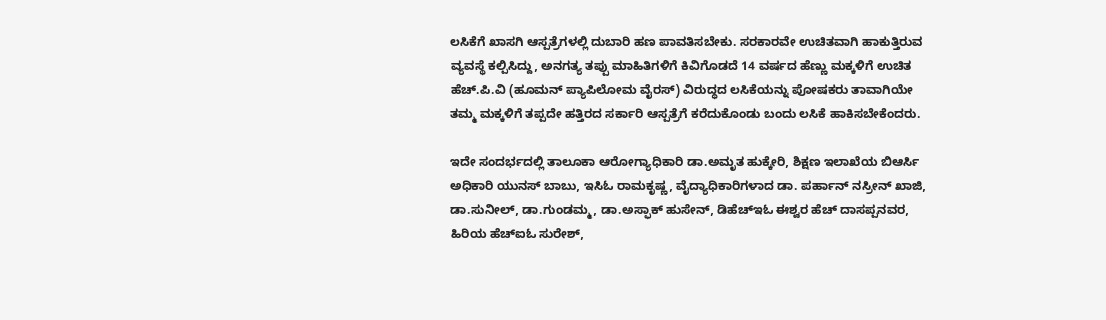ಲಸಿಕೆಗೆ ಖಾಸಗಿ ಆಸ್ಪತ್ರೆಗಳಲ್ಲಿ ದುಬಾರಿ ಹಣ ಪಾವತಿಸಬೇಕು. ಸರಕಾರವೇ ಉಚಿತವಾಗಿ ಹಾಕುತ್ತಿರುವ ವ್ಯವಸ್ಥೆ ಕಲ್ಪಿಸಿದ್ದು, ಅನಗತ್ಯ ತಪ್ಪು ಮಾಹಿತಿಗಳಿಗೆ ಕಿವಿಗೊಡದೆ 14 ವರ್ಷದ ಹೆಣ್ಣು ಮಕ್ಕಳಿಗೆ ಉಚಿತ ಹೆಚ್.ಪಿ.ವಿ (ಹೂಮನ್ ಪ್ಯಾಪಿಲೋಮ ವೈರಸ್) ವಿರುದ್ಧದ ಲಸಿಕೆಯನ್ನು ಪೋಷಕರು ತಾವಾಗಿಯೇ ತಮ್ಮ ಮಕ್ಕಳಿಗೆ ತಪ್ಪದೇ ಹತ್ತಿರದ ಸರ್ಕಾರಿ ಆಸ್ಪತ್ರೆಗೆ ಕರೆದುಕೊಂಡು ಬಂದು ಲಸಿಕೆ ಹಾಕಿಸಬೇಕೆಂದರು.

ಇದೇ ಸಂದರ್ಭದಲ್ಲಿ ತಾಲೂಕಾ ಆರೋಗ್ಯಾಧಿಕಾರಿ ಡಾ.ಅಮೃತ ಹುಕ್ಕೇರಿ, ಶಿಕ್ಷಣ ಇಲಾಖೆಯ ಬಿಆರ್ಸಿ ಅಧಿಕಾರಿ ಯುನಸ್ ಬಾಬು, ಇಸಿಓ ರಾಮಕೃಷ್ಣ, ವೈದ್ಯಾಧಿಕಾರಿಗಳಾದ ಡಾ. ಪರ್ಹಾನ್ ನಸ್ರೀನ್ ಖಾಜಿ, ಡಾ.ಸುನೀಲ್, ಡಾ.ಗುಂಡಮ್ಮ, ಡಾ.ಅಸ್ಫಾಕ್ ಹುಸೇನ್, ಡಿಹೆಚ್ಇಓ ಈಶ್ವರ ಹೆಚ್ ದಾಸಪ್ಪನವರ, ಹಿರಿಯ ಹೆಚ್ಐಓ ಸುರೇಶ್,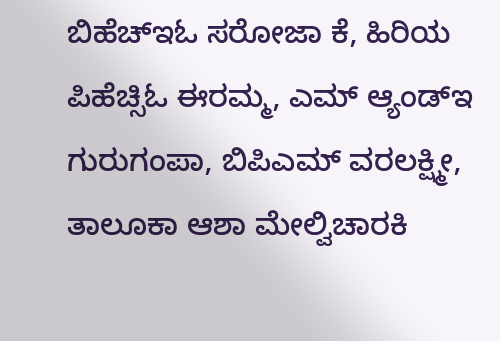ಬಿಹೆಚ್ಇಓ ಸರೋಜಾ ಕೆ, ಹಿರಿಯ ಪಿಹೆಚ್ಸಿಓ ಈರಮ್ಮ, ಎಮ್ ಆ್ಯಂಡ್ಇ ಗುರುಗಂಪಾ, ಬಿಪಿಎಮ್ ವರಲಕ್ಷ್ಮೀ, ತಾಲೂಕಾ ಆಶಾ ಮೇಲ್ವಿಚಾರಕಿ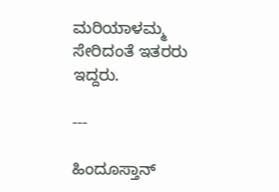ಮರಿಯಾಳಮ್ಮ ಸೇರಿದಂತೆ ಇತರರು ಇದ್ದರು.

---

ಹಿಂದೂಸ್ತಾನ್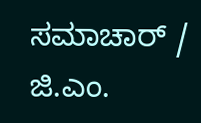ಸಮಾಚಾರ್ / ಜಿ.ಎಂ.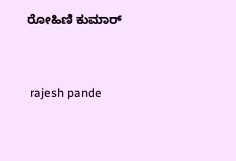ರೋಹಿಣಿ ಕುಮಾರ್


 rajesh pande